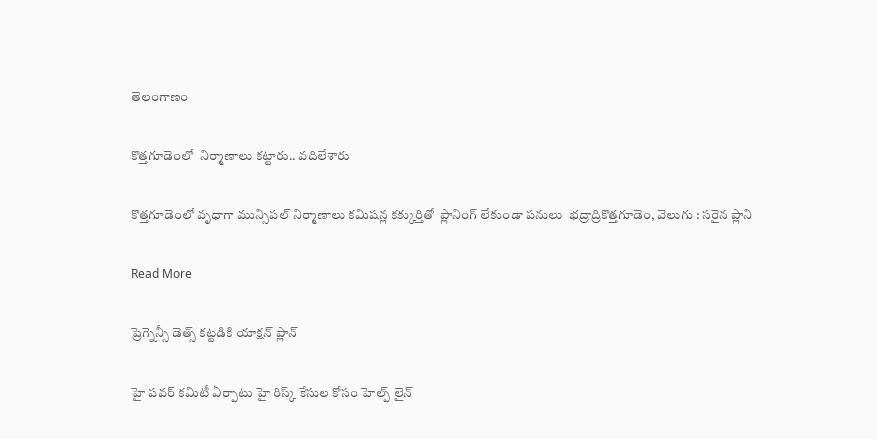తెలంగాణం

కొత్తగూడెంలో  నిర్మాణాలు కట్టారు.. వదిలేశారు

కొత్తగూడెంలో వృధాగా మున్సిపల్ నిర్మాణాలు కమిషన్ల కక్కుర్తితో  ప్లానింగ్ లేకుండా పనులు  భద్రాద్రికొత్తగూడెం, వెలుగు : సరైన ప్లాని

Read More

ప్రెగ్నెన్సీ డెత్స్ కట్టడికి యాక్షన్ ప్లాన్

హై పవర్ కమిటీ ఏర్పాటు హై రిస్క్ కేసుల కోసం హెల్ప్ లైన్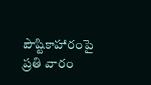పౌష్టికాహారంపై ప్రతి వారం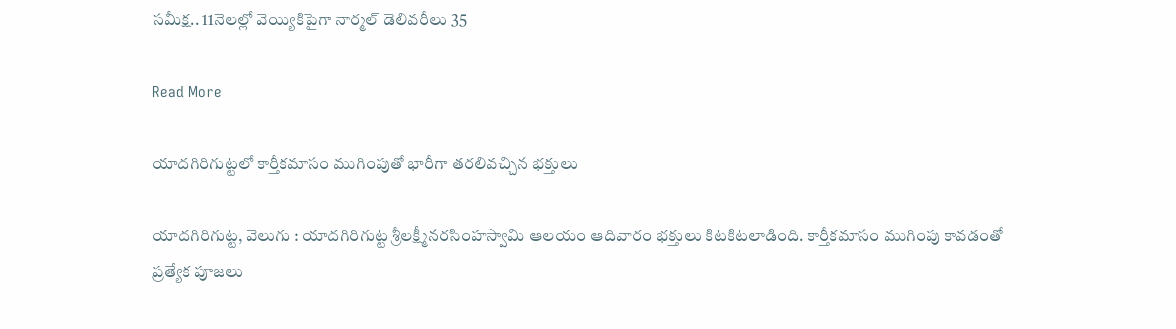సమీక్ష.. 11నెలల్లో వెయ్యికిపైగా నార్మల్ డెలివరీలు 35

Read More

యాదగిరిగుట్టలో కార్తీకమాసం ముగింపుతో భారీగా తరలివచ్చిన భక్తులు

యాదగిరిగుట్ట, వెలుగు : యాదగిరిగుట్ట శ్రీలక్ష్మీనరసింహస్వామి ఆలయం ఆదివారం భక్తులు కిటకిటలాడింది. కార్తీకమాసం ముగింపు కావడంతో ప్రత్యేక పూజలు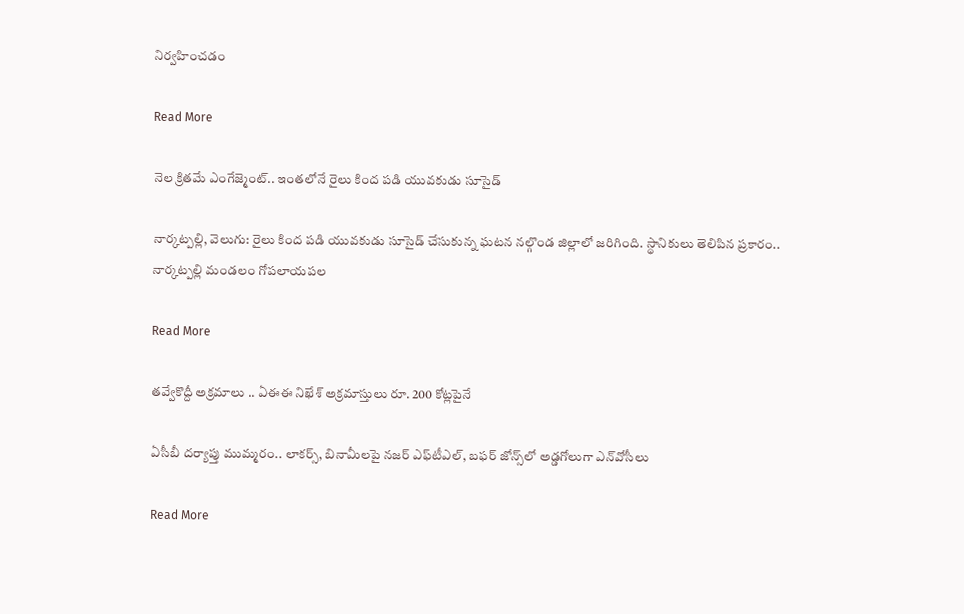నిర్వహించడం

Read More

నెల క్రితమే ఎంగేజ్మెంట్.. ఇంతలోనే రైలు కింద పడి యువకుడు సూసైడ్

నార్కట్పల్లి, వెలుగు: రైలు కింద పడి యువకుడు సూసైడ్ చేసుకున్న ఘటన నల్గొండ జిల్లాలో జరిగింది. స్థానికులు తెలిపిన ప్రకారం.. నార్కట్పల్లి మండలం గోపలాయపల

Read More

తవ్వేకొద్దీ అక్రమాలు .. ఏఈఈ నిఖేశ్ అక్రమాస్తులు రూ. 200 కోట్లపైనే

ఏసీబీ దర్యాప్తు ముమ్మరం.. లాకర్స్, బినామీలపై నజర్ ఎఫ్‌‌టీఎల్‌‌, బఫర్ జోన్స్‌‌లో అడ్డగోలుగా ఎన్‌‌వోసీలు

Read More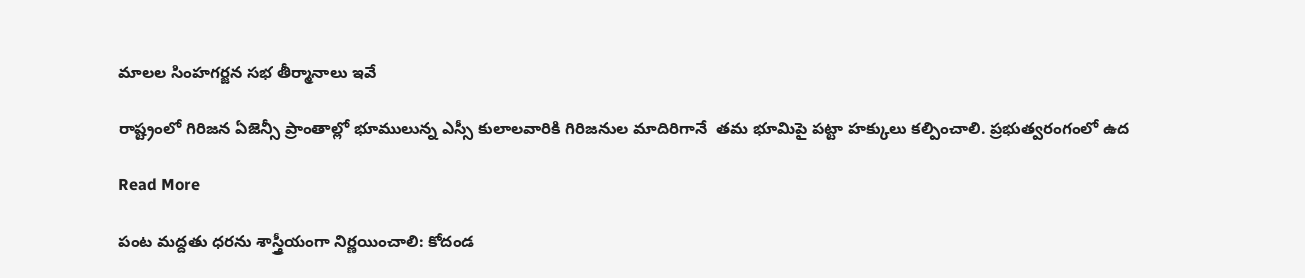మాలల సింహగర్జన సభ తీర్మానాలు ఇవే

రాష్ట్రంలో గిరిజన ఏజెన్సీ ప్రాంతాల్లో భూములున్న ఎస్సీ కులాలవారికి గిరిజనుల మాదిరిగానే  తమ భూమిపై పట్టా హక్కులు కల్పించాలి. ప్రభుత్వరంగంలో ఉద

Read More

పంట మద్దతు ధరను శాస్త్రీయంగా నిర్ణయించాలి: కోదండ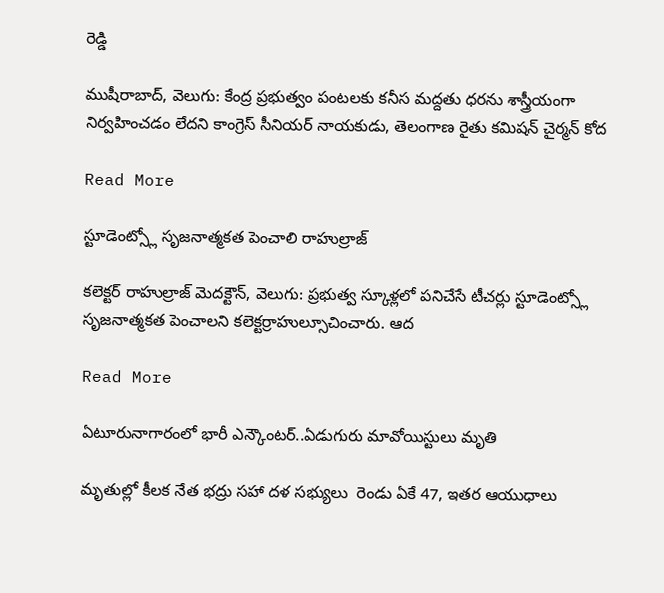రెడ్డి

ముషీరాబాద్, వెలుగు: కేంద్ర ప్రభుత్వం పంటలకు కనీస మద్దతు ధరను శాస్త్రీయంగా నిర్వహించడం లేదని కాంగ్రెస్ సీనియర్ నాయకుడు, తెలంగాణ రైతు కమిషన్ చైర్మన్ కోద

Read More

స్టూడెంట్స్లో సృజనాత్మకత పెంచాలి రాహుల్రాజ్

కలెక్టర్ రాహుల్రాజ్ మెదక్టౌన్, వెలుగు: ప్రభుత్వ స్కూళ్లలో పనిచేసే టీచర్లు స్టూడెంట్స్లో సృజనాత్మకత పెంచాలని కలెక్టర్రాహుల్సూచించారు. ఆద

Read More

ఏటూరునాగారంలో భారీ ఎన్కౌంటర్..ఏడుగురు మావోయిస్టులు మృతి

మృతుల్లో కీలక నేత భద్రు సహా దళ సభ్యులు  రెండు ఏకే 47, ఇతర ఆయుధాలు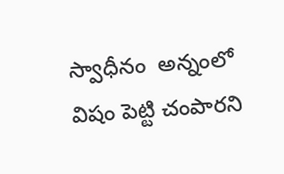స్వాధీనం  అన్నంలో విషం పెట్టి చంపారని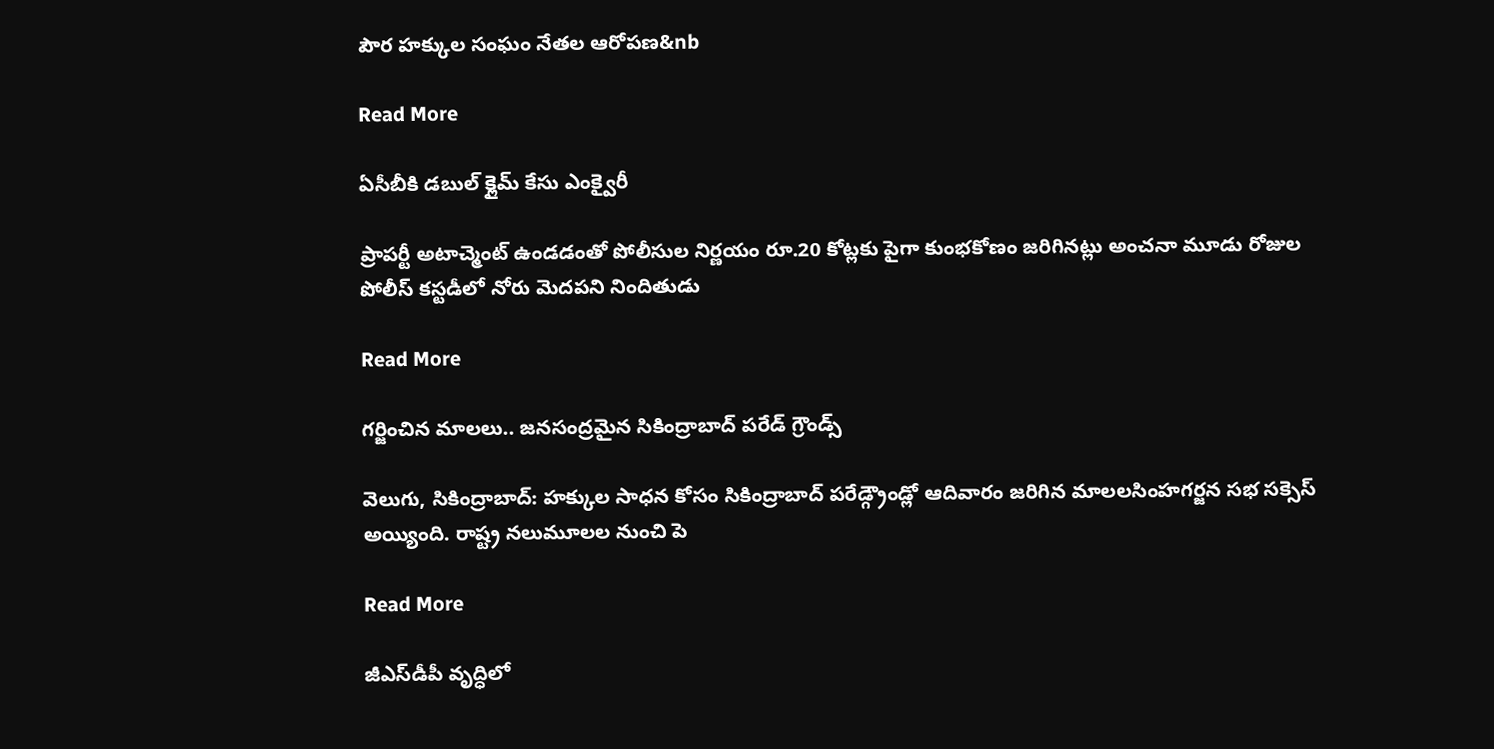పౌర హక్కుల సంఘం నేతల ఆరోపణ&nb

Read More

ఏసీబీకి డబుల్ క్లైమ్ కేసు ఎంక్వైరీ

ప్రాపర్టీ అటాచ్మెంట్ ఉండడంతో పోలీసుల నిర్ణయం రూ.20 కోట్లకు పైగా కుంభకోణం జరిగినట్లు అంచనా మూడు రోజుల పోలీస్ కస్టడీలో నోరు మెదపని నిందితుడు

Read More

గర్జించిన మాలలు.. జనసంద్రమైన సికింద్రాబాద్ పరేడ్ గ్రౌండ్స్

వెలుగు, సికింద్రాబాద్: హక్కుల సాధన కోసం సికింద్రాబాద్ పరేడ్గ్రౌండ్లో ఆదివారం జరిగిన మాలలసింహగర్జన సభ సక్సెస్ అయ్యింది. రాష్ట్ర నలుమూలల నుంచి పె

Read More

జీఎస్‌‌డీపీ వృద్ధిలో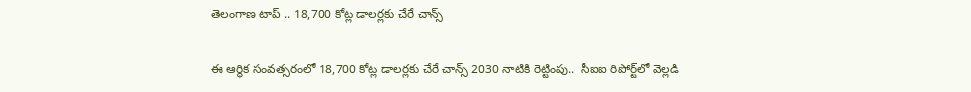తెలంగాణ టాప్ .. 18,700 కోట్ల డాలర్లకు చేరే చాన్స్

ఈ ఆర్థిక సంవత్సరంలో 18,700 కోట్ల డాలర్లకు చేరే చాన్స్ 2030 నాటికి రెట్టింపు..  సీఐఐ రిపోర్ట్‌‌‌‌లో వెల్లడి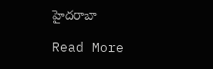హైదరాబా

Read More